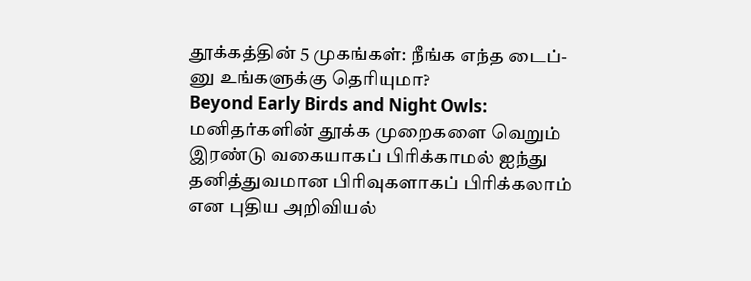தூக்கத்தின் 5 முகங்கள்: நீங்க எந்த டைப்-னு உங்களுக்கு தெரியுமா?
Beyond Early Birds and Night Owls: மனிதர்களின் தூக்க முறைகளை வெறும் இரண்டு வகையாகப் பிரிக்காமல் ஐந்து தனித்துவமான பிரிவுகளாகப் பிரிக்கலாம் என புதிய அறிவியல்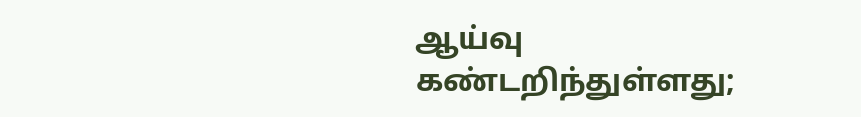ஆய்வு கண்டறிந்துள்ளது;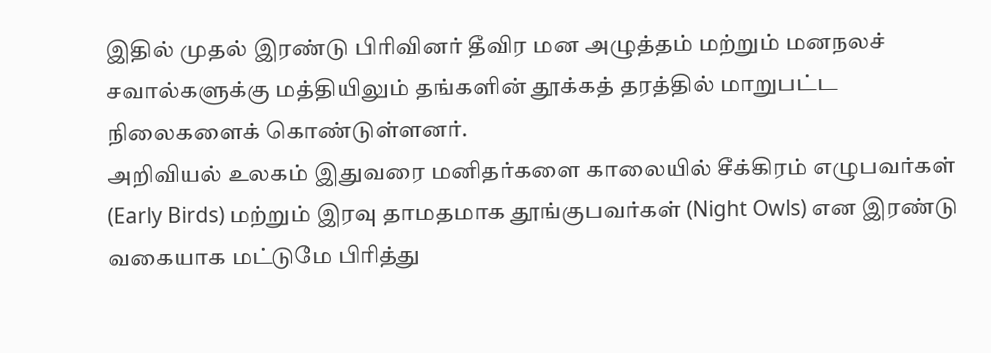இதில் முதல் இரண்டு பிரிவினர் தீவிர மன அழுத்தம் மற்றும் மனநலச் சவால்களுக்கு மத்தியிலும் தங்களின் தூக்கத் தரத்தில் மாறுபட்ட நிலைகளைக் கொண்டுள்ளனர்.
அறிவியல் உலகம் இதுவரை மனிதர்களை காலையில் சீக்கிரம் எழுபவர்கள் (Early Birds) மற்றும் இரவு தாமதமாக தூங்குபவர்கள் (Night Owls) என இரண்டு வகையாக மட்டுமே பிரித்து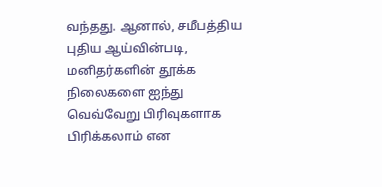வந்தது. ஆனால், சமீபத்திய புதிய ஆய்வின்படி, மனிதர்களின் தூக்க நிலைகளை ஐந்து வெவ்வேறு பிரிவுகளாக பிரிக்கலாம் என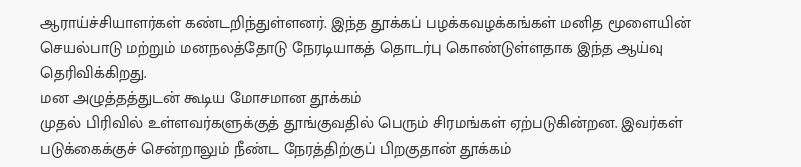ஆராய்ச்சியாளர்கள் கண்டறிந்துள்ளனர். இந்த தூக்கப் பழக்கவழக்கங்கள் மனித மூளையின் செயல்பாடு மற்றும் மனநலத்தோடு நேரடியாகத் தொடர்பு கொண்டுள்ளதாக இந்த ஆய்வு தெரிவிக்கிறது.
மன அழுத்தத்துடன் கூடிய மோசமான தூக்கம்
முதல் பிரிவில் உள்ளவர்களுக்குத் தூங்குவதில் பெரும் சிரமங்கள் ஏற்படுகின்றன. இவர்கள் படுக்கைக்குச் சென்றாலும் நீண்ட நேரத்திற்குப் பிறகுதான் தூக்கம்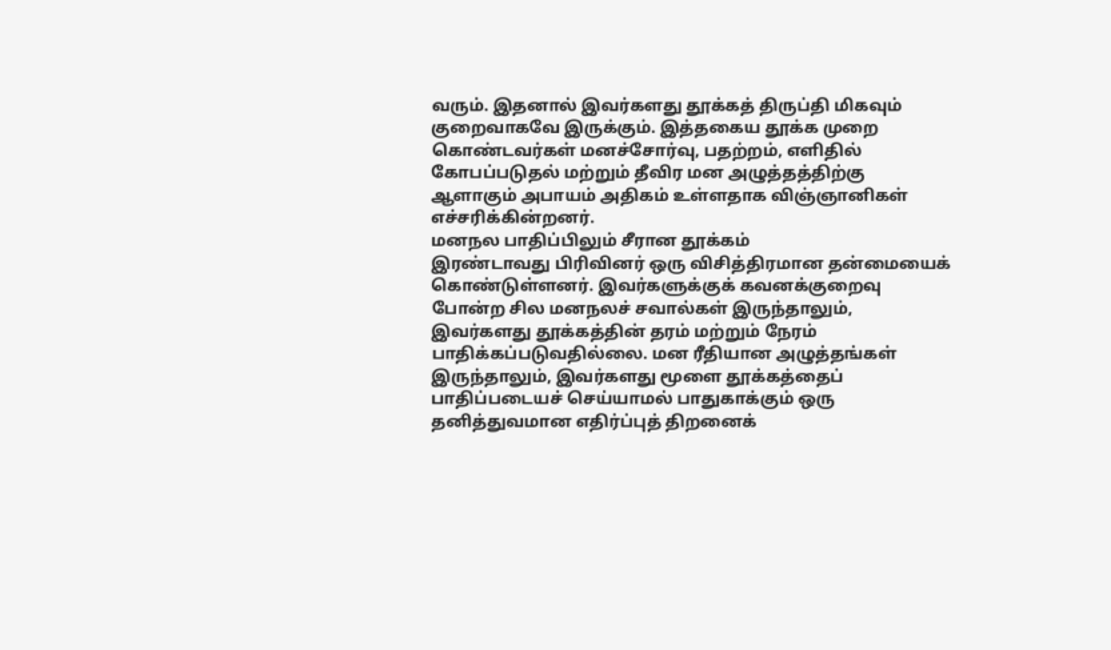வரும். இதனால் இவர்களது தூக்கத் திருப்தி மிகவும் குறைவாகவே இருக்கும். இத்தகைய தூக்க முறை கொண்டவர்கள் மனச்சோர்வு, பதற்றம், எளிதில் கோபப்படுதல் மற்றும் தீவிர மன அழுத்தத்திற்கு ஆளாகும் அபாயம் அதிகம் உள்ளதாக விஞ்ஞானிகள் எச்சரிக்கின்றனர்.
மனநல பாதிப்பிலும் சீரான தூக்கம்
இரண்டாவது பிரிவினர் ஒரு விசித்திரமான தன்மையைக் கொண்டுள்ளனர். இவர்களுக்குக் கவனக்குறைவு போன்ற சில மனநலச் சவால்கள் இருந்தாலும், இவர்களது தூக்கத்தின் தரம் மற்றும் நேரம் பாதிக்கப்படுவதில்லை. மன ரீதியான அழுத்தங்கள் இருந்தாலும், இவர்களது மூளை தூக்கத்தைப் பாதிப்படையச் செய்யாமல் பாதுகாக்கும் ஒரு தனித்துவமான எதிர்ப்புத் திறனைக்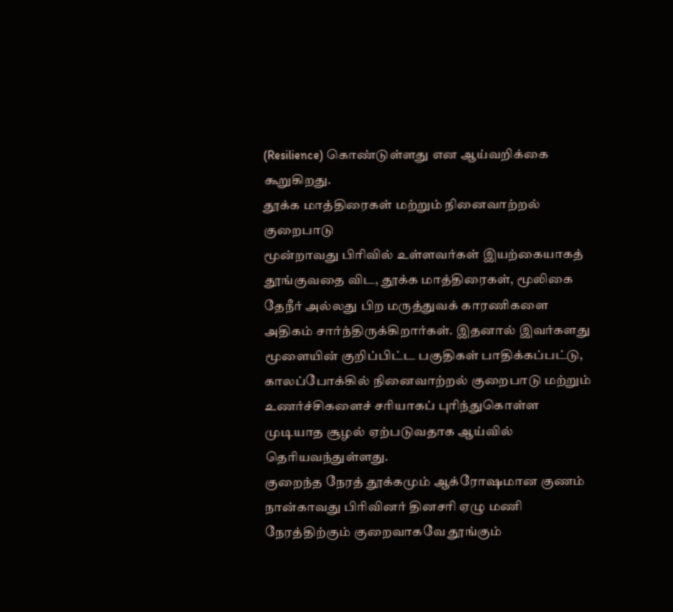(Resilience) கொண்டுள்ளது என ஆய்வறிக்கை கூறுகிறது.
தூக்க மாத்திரைகள் மற்றும் நினைவாற்றல் குறைபாடு
மூன்றாவது பிரிவில் உள்ளவர்கள் இயற்கையாகத் தூங்குவதை விட, தூக்க மாத்திரைகள், மூலிகை தேநீர் அல்லது பிற மருத்துவக் காரணிகளை அதிகம் சார்ந்திருக்கிறார்கள். இதனால் இவர்களது மூளையின் குறிப்பிட்ட பகுதிகள் பாதிக்கப்பட்டு, காலப்போக்கில் நினைவாற்றல் குறைபாடு மற்றும் உணர்ச்சிகளைச் சரியாகப் புரிந்துகொள்ள முடியாத சூழல் ஏற்படுவதாக ஆய்வில் தெரியவந்துள்ளது.
குறைந்த நேரத் தூக்கமும் ஆக்ரோஷமான குணம்
நான்காவது பிரிவினர் தினசரி ஏழு மணி நேரத்திற்கும் குறைவாகவே தூங்கும்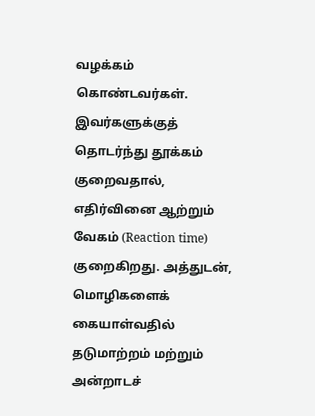வழக்கம் கொண்டவர்கள். இவர்களுக்குத் தொடர்ந்து தூக்கம் குறைவதால், எதிர்வினை ஆற்றும் வேகம் (Reaction time) குறைகிறது. அத்துடன், மொழிகளைக் கையாள்வதில் தடுமாற்றம் மற்றும் அன்றாடச்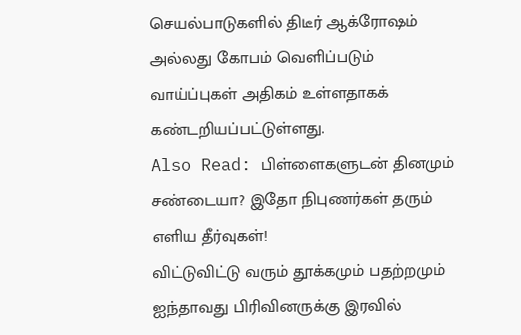செயல்பாடுகளில் திடீர் ஆக்ரோஷம் அல்லது கோபம் வெளிப்படும் வாய்ப்புகள் அதிகம் உள்ளதாகக் கண்டறியப்பட்டுள்ளது.
Also Read: பிள்ளைகளுடன் தினமும் சண்டையா? இதோ நிபுணர்கள் தரும் எளிய தீர்வுகள்!
விட்டுவிட்டு வரும் தூக்கமும் பதற்றமும்
ஐந்தாவது பிரிவினருக்கு இரவில்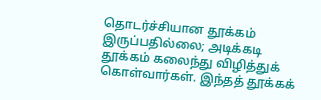தொடர்ச்சியான தூக்கம் இருப்பதில்லை; அடிக்கடி தூக்கம் கலைந்து விழித்துக் கொள்வார்கள். இந்தத் தூக்கக்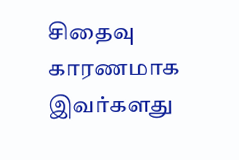சிதைவு காரணமாக இவர்களது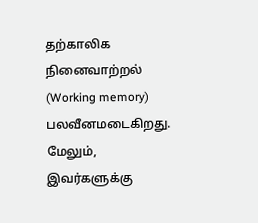தற்காலிக நினைவாற்றல் (Working memory) பலவீனமடைகிறது. மேலும், இவர்களுக்கு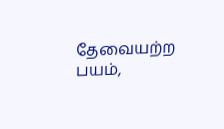தேவையற்ற பயம்,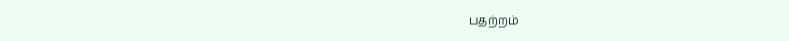பதற்றம்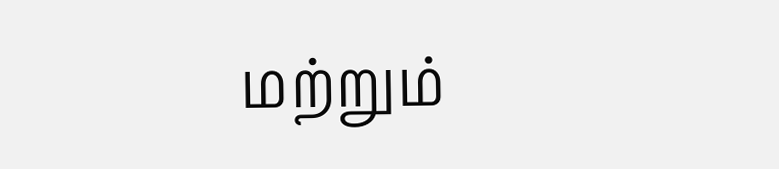மற்றும்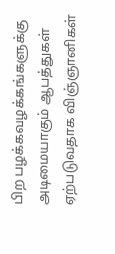பிற பழக்கவழக்கங்களுக்கு அடிமையாகும் ஆபத்துகள் ஏற்படுவதாக விஞ்ஞானிகள்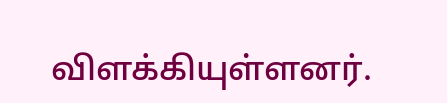விளக்கியுள்ளனர்.